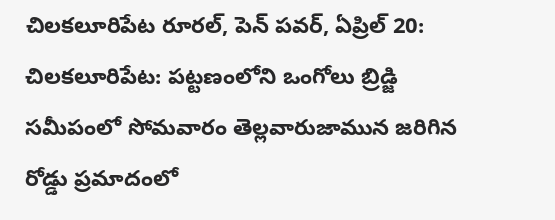చిలకలూరిపేట రూరల్, పెన్ పవర్, ఏప్రిల్ 20:
చిలకలూరిపేట: పట్టణంలోని ఒంగోలు బ్రిడ్జి సమీపంలో సోమవారం తెల్లవారుజామున జరిగిన రోడ్డు ప్రమాదంలో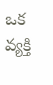ఒక వ్యక్తి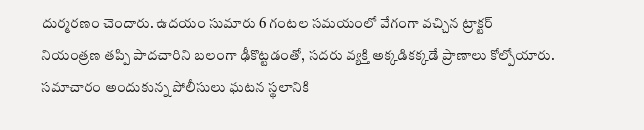దుర్మరణం చెందారు. ఉదయం సుమారు 6 గంటల సమయంలో వేగంగా వచ్చిన ట్రాక్టర్ నియంత్రణ తప్పి పాదచారిని బలంగా ఢీకొట్టడంతో, సదరు వ్యక్తి అక్కడికక్కడే ప్రాణాలు కోల్పోయారు. సమాచారం అందుకున్న పోలీసులు ఘటన స్థలానికి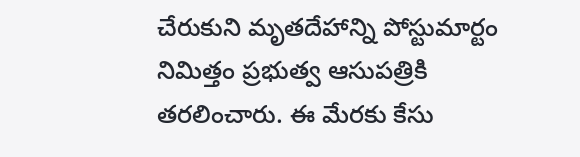చేరుకుని మృతదేహాన్ని పోస్టుమార్టం నిమిత్తం ప్రభుత్వ ఆసుపత్రికి తరలించారు. ఈ మేరకు కేసు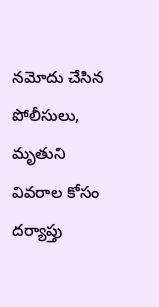నమోదు చేసిన పోలీసులు, మృతుని వివరాల కోసం దర్యాప్తు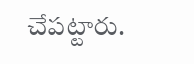చేపట్టారు.